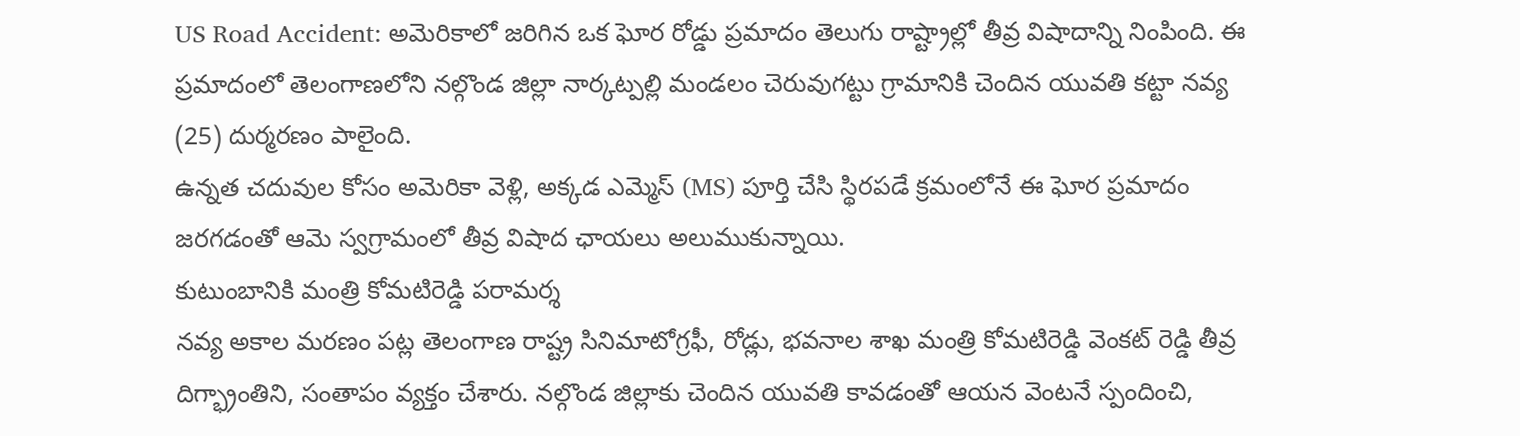US Road Accident: అమెరికాలో జరిగిన ఒక ఘోర రోడ్డు ప్రమాదం తెలుగు రాష్ట్రాల్లో తీవ్ర విషాదాన్ని నింపింది. ఈ ప్రమాదంలో తెలంగాణలోని నల్గొండ జిల్లా నార్కట్పల్లి మండలం చెరువుగట్టు గ్రామానికి చెందిన యువతి కట్టా నవ్య (25) దుర్మరణం పాలైంది.
ఉన్నత చదువుల కోసం అమెరికా వెళ్లి, అక్కడ ఎమ్మెస్ (MS) పూర్తి చేసి స్థిరపడే క్రమంలోనే ఈ ఘోర ప్రమాదం జరగడంతో ఆమె స్వగ్రామంలో తీవ్ర విషాద ఛాయలు అలుముకున్నాయి.
కుటుంబానికి మంత్రి కోమటిరెడ్డి పరామర్శ
నవ్య అకాల మరణం పట్ల తెలంగాణ రాష్ట్ర సినిమాటోగ్రఫీ, రోడ్లు, భవనాల శాఖ మంత్రి కోమటిరెడ్డి వెంకట్ రెడ్డి తీవ్ర దిగ్భ్రాంతిని, సంతాపం వ్యక్తం చేశారు. నల్గొండ జిల్లాకు చెందిన యువతి కావడంతో ఆయన వెంటనే స్పందించి,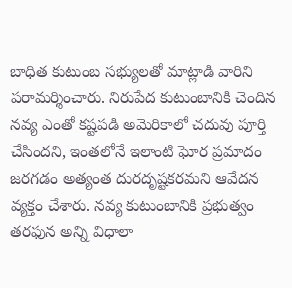బాధిత కుటుంబ సభ్యులతో మాట్లాడి వారిని పరామర్శించారు. నిరుపేద కుటుంబానికి చెందిన నవ్య ఎంతో కష్టపడి అమెరికాలో చదువు పూర్తి చేసిందని, ఇంతలోనే ఇలాంటి ఘోర ప్రమాదం జరగడం అత్యంత దురదృష్టకరమని ఆవేదన వ్యక్తం చేశారు. నవ్య కుటుంబానికి ప్రభుత్వం తరఫున అన్ని విధాలా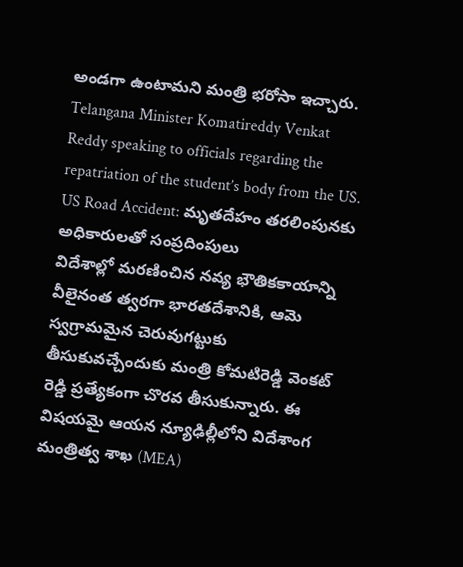అండగా ఉంటామని మంత్రి భరోసా ఇచ్చారు.
Telangana Minister Komatireddy Venkat Reddy speaking to officials regarding the repatriation of the student’s body from the US.
US Road Accident: మృతదేహం తరలింపునకు అధికారులతో సంప్రదింపులు
విదేశాల్లో మరణించిన నవ్య భౌతికకాయాన్ని వీలైనంత త్వరగా భారతదేశానికి, ఆమె స్వగ్రామమైన చెరువుగట్టుకు తీసుకువచ్చేందుకు మంత్రి కోమటిరెడ్డి వెంకట్ రెడ్డి ప్రత్యేకంగా చొరవ తీసుకున్నారు. ఈ విషయమై ఆయన న్యూఢిల్లీలోని విదేశాంగ మంత్రిత్వ శాఖ (MEA)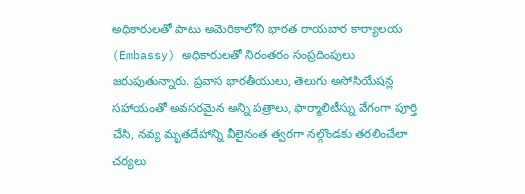అధికారులతో పాటు అమెరికాలోని భారత రాయబార కార్యాలయ (Embassy) అధికారులతో నిరంతరం సంప్రదింపులు జరుపుతున్నారు. ప్రవాస భారతీయులు, తెలుగు అసోసియేషన్ల సహాయంతో అవసరమైన అన్ని పత్రాలు, ఫార్మాలిటీస్ను వేగంగా పూర్తి చేసి, నవ్య మృతదేహాన్ని వీలైనంత త్వరగా నల్గొండకు తరలించేలా చర్యలు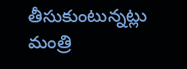తీసుకుంటున్నట్లు మంత్రి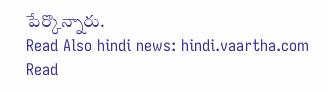పేర్కొన్నారు.
Read Also hindi news: hindi.vaartha.com
Read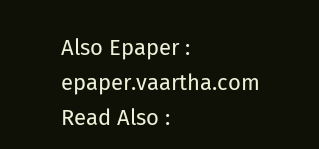Also Epaper : epaper.vaartha.com
Read Also :